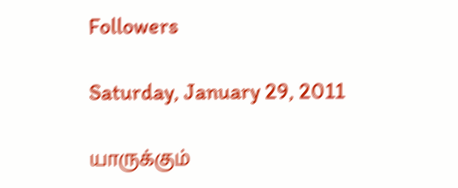Followers

Saturday, January 29, 2011

யாருக்கும்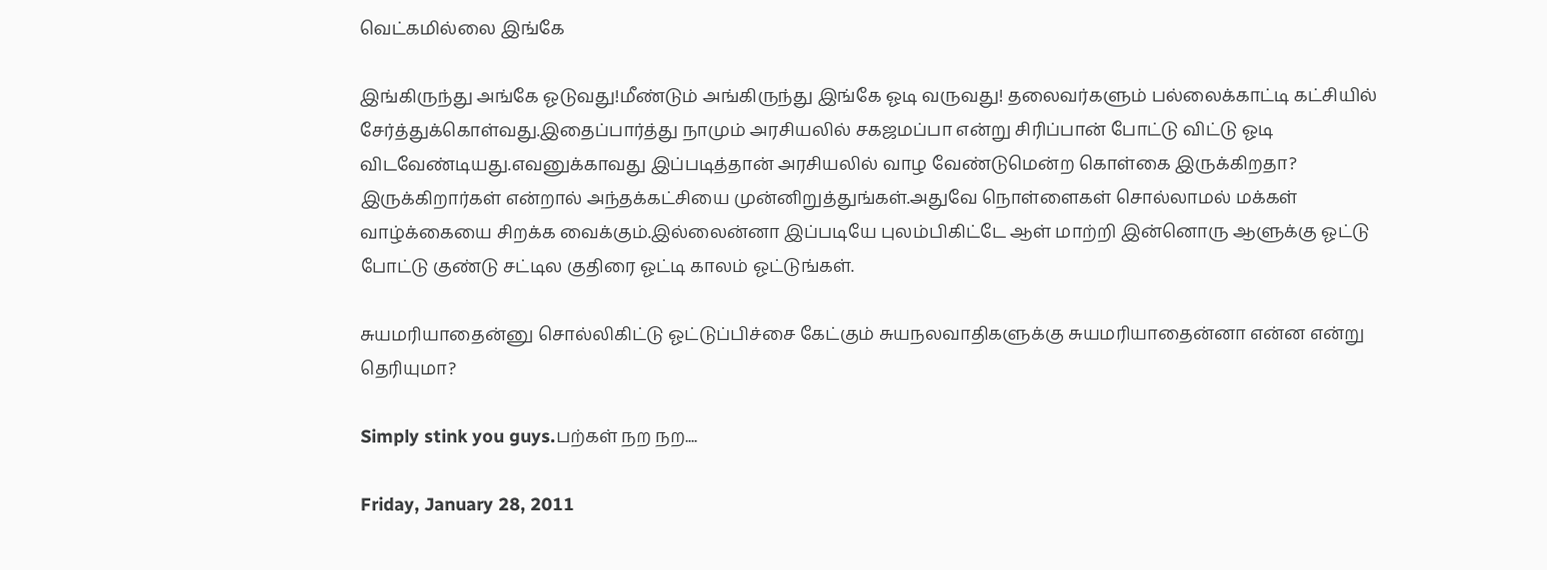வெட்கமில்லை இங்கே

இங்கிருந்து அங்கே ஓடுவது!மீண்டும் அங்கிருந்து இங்கே ஓடி வருவது! தலைவர்களும் பல்லைக்காட்டி கட்சியில் சேர்த்துக்கொள்வது.இதைப்பார்த்து நாமும் அரசியலில் சகஜமப்பா என்று சிரிப்பான் போட்டு விட்டு ஓடி விடவேண்டியது.எவனுக்காவது இப்படித்தான் அரசியலில் வாழ வேண்டுமென்ற கொள்கை இருக்கிறதா? இருக்கிறார்கள் என்றால் அந்தக்கட்சியை முன்னிறுத்துங்கள்.அதுவே நொள்ளைகள் சொல்லாமல் மக்கள் வாழ்க்கையை சிறக்க வைக்கும்.இல்லைன்னா இப்படியே புலம்பிகிட்டே ஆள் மாற்றி இன்னொரு ஆளுக்கு ஓட்டு போட்டு குண்டு சட்டில குதிரை ஓட்டி காலம் ஓட்டுங்கள்.

சுயமரியாதைன்னு சொல்லிகிட்டு ஓட்டுப்பிச்சை கேட்கும் சுயநலவாதிகளுக்கு சுயமரியாதைன்னா என்ன என்று தெரியுமா?

Simply stink you guys.பற்கள் நற நற....

Friday, January 28, 2011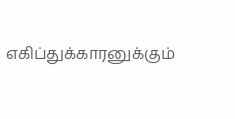எகிப்துக்காரனுக்கும்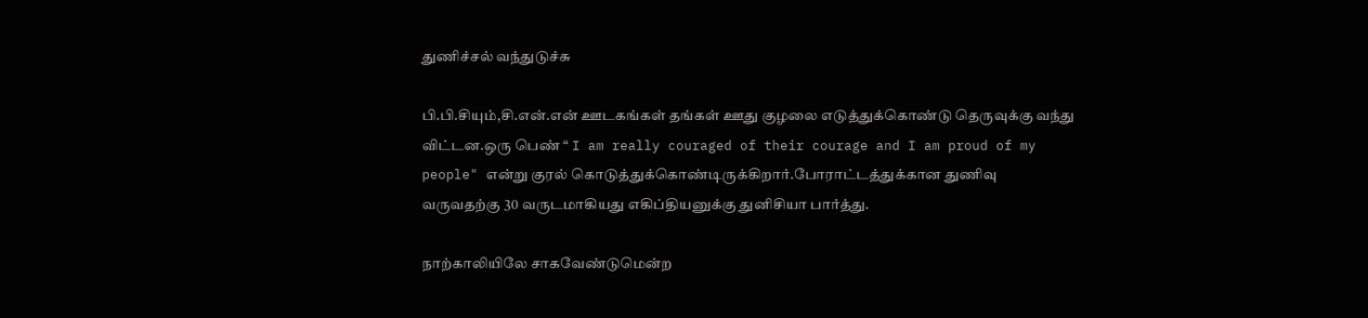துணிச்சல் வந்துடுச்சு

பி.பி.சியும்,சி.என்.என் ஊடகங்கள் தங்கள் ஊது குழலை எடுத்துக்கொண்டு தெருவுக்கு வந்து விட்டன.ஒரு பெண் “ I am really couraged of their courage and I am proud of my people" என்று குரல் கொடுத்துக்கொண்டிருக்கிறார்.போராட்டத்துக்கான துணிவு வருவதற்கு 30 வருடமாகியது எகிப்தியனுக்கு துனிசியா பார்த்து.

நாற்காலியிலே சாகவேண்டுமென்ற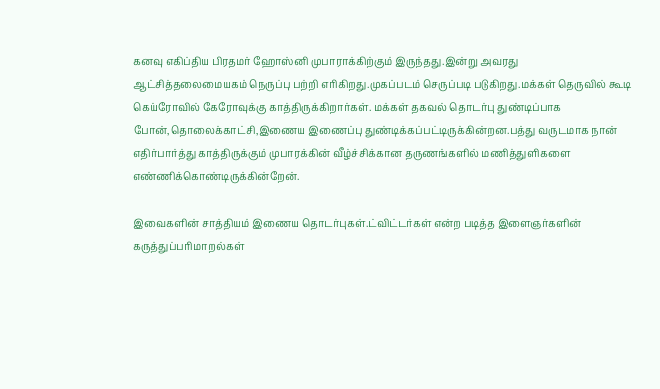கனவு எகிப்திய பிரதமர் ஹோஸ்னி முபாராக்கிற்கும் இருந்தது.இன்று அவரது ஆட்சித்தலைமையகம் நெருப்பு பற்றி எரிகிறது.முகப்படம் செருப்படி படுகிறது.மக்கள் தெருவில் கூடி கெய்ரோவில் கேரோவுக்கு காத்திருக்கிறார்கள். மக்கள் தகவல் தொடர்பு துண்டிப்பாக போன்,தொலைக்காட்சி,இணைய இணைப்பு துண்டிக்கப்பட்டிருக்கின்றன.பத்து வருடமாக நான் எதிர்பார்த்து காத்திருக்கும் முபாரக்கின் வீழ்ச்சிக்கான தருணங்களில் மணித்துளிகளை எண்ணிக்கொண்டிருக்கின்றேன்.

இவைகளின் சாத்தியம் இணைய தொடர்புகள்.ட்விட்டர்கள் என்ற படித்த இளைஞர்களின் கருத்துப்பரிமாறல்கள்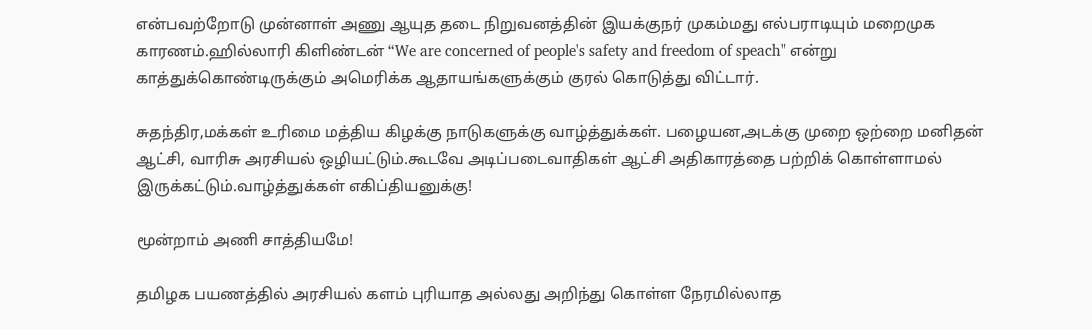என்பவற்றோடு முன்னாள் அணு ஆயுத தடை நிறுவனத்தின் இயக்குநர் முகம்மது எல்பராடியும் மறைமுக காரணம்.ஹில்லாரி கிளிண்டன் “We are concerned of people's safety and freedom of speach" என்று காத்துக்கொண்டிருக்கும் அமெரிக்க ஆதாயங்களுக்கும் குரல் கொடுத்து விட்டார்.

சுதந்திர,மக்கள் உரிமை மத்திய கிழக்கு நாடுகளுக்கு வாழ்த்துக்கள். பழையன,அடக்கு முறை ஒற்றை மனிதன் ஆட்சி, வாரிசு அரசியல் ஒழியட்டும்.கூடவே அடிப்படைவாதிகள் ஆட்சி அதிகாரத்தை பற்றிக் கொள்ளாமல் இருக்கட்டும்.வாழ்த்துக்கள் எகிப்தியனுக்கு!

மூன்றாம் அணி சாத்தியமே!

தமிழக பயணத்தில் அரசியல் களம் புரியாத அல்லது அறிந்து கொள்ள நேரமில்லாத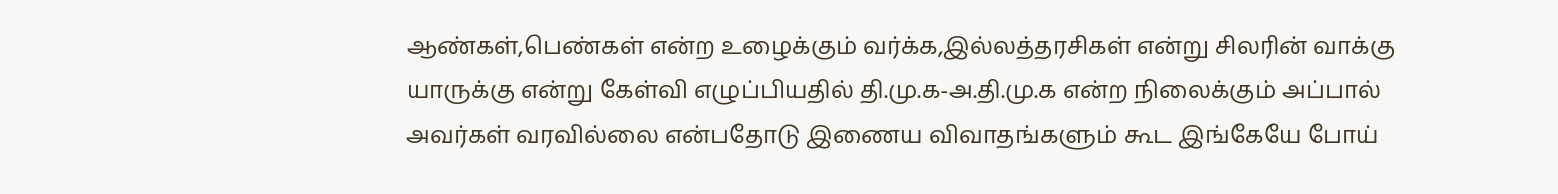ஆண்கள்,பெண்கள் என்ற உழைக்கும் வர்க்க,இல்லத்தரசிகள் என்று சிலரின் வாக்கு யாருக்கு என்று கேள்வி எழுப்பியதில் தி.மு.க-அ.தி.மு.க என்ற நிலைக்கும் அப்பால் அவர்கள் வரவில்லை என்பதோடு இணைய விவாதங்களும் கூட இங்கேயே போய்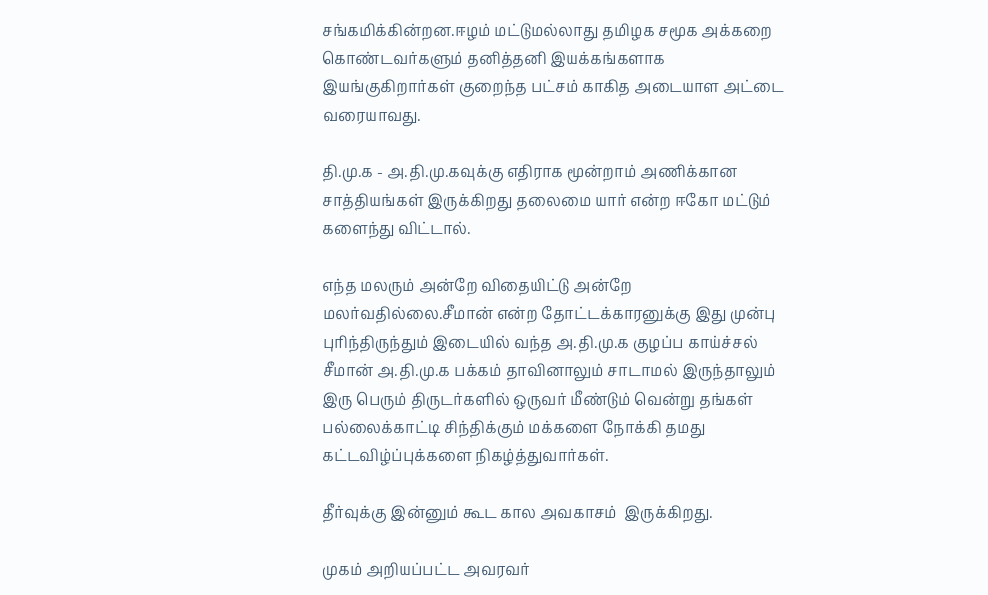சங்கமிக்கின்றன.ஈழம் மட்டுமல்லாது தமிழக சமூக அக்கறை கொண்டவர்களும் தனித்தனி இயக்கங்களாக இயங்குகிறார்கள் குறைந்த பட்சம் காகித அடையாள அட்டை வரையாவது.

தி.மு.க - அ.தி.மு.கவுக்கு எதிராக மூன்றாம் அணிக்கான சாத்தியங்கள் இருக்கிறது தலைமை யார் என்ற ஈகோ மட்டும் களைந்து விட்டால்.

எந்த மலரும் அன்றே விதையிட்டு அன்றே மலர்வதில்லை.சீமான் என்ற தோட்டக்காரனுக்கு இது முன்பு புரிந்திருந்தும் இடையில் வந்த அ.தி.மு.க குழப்ப காய்ச்சல் சீமான் அ.தி.மு.க பக்கம் தாவினாலும் சாடாமல் இருந்தாலும் இரு பெரும் திருடர்களில் ஒருவர் மீண்டும் வென்று தங்கள் பல்லைக்காட்டி சிந்திக்கும் மக்களை நோக்கி தமது கட்டவிழ்ப்புக்களை நிகழ்த்துவார்கள்.

தீர்வுக்கு இன்னும் கூட கால அவகாசம்  இருக்கிறது.

முகம் அறியப்பட்ட அவரவர்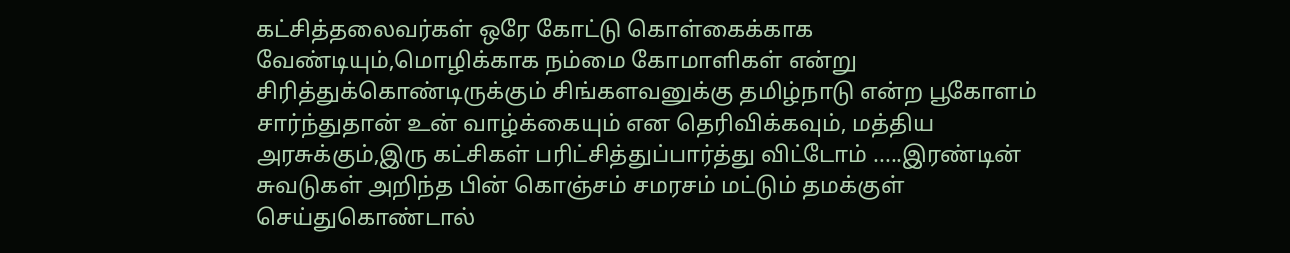கட்சித்தலைவர்கள் ஒரே கோட்டு கொள்கைக்காக வேண்டியும்,மொழிக்காக நம்மை கோமாளிகள் என்று சிரித்துக்கொண்டிருக்கும் சிங்களவனுக்கு தமிழ்நாடு என்ற பூகோளம் சார்ந்துதான் உன் வாழ்க்கையும் என தெரிவிக்கவும், மத்திய அரசுக்கும்,இரு கட்சிகள் பரிட்சித்துப்பார்த்து விட்டோம் .....இரண்டின் சுவடுகள் அறிந்த பின் கொஞ்சம் சமரசம் மட்டும் தமக்குள் செய்துகொண்டால்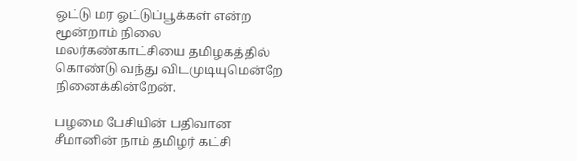ஒட்டு மர ஓட்டுப்பூக்கள் என்ற மூன்றாம் நிலை மலர்கண்காட்சியை தமிழகத்தில் கொண்டு வந்து விடமுடியுமென்றே நினைக்கின்றேன்.

பழமை பேசியின் பதிவான சீமானின் நாம் தமிழர் கட்சி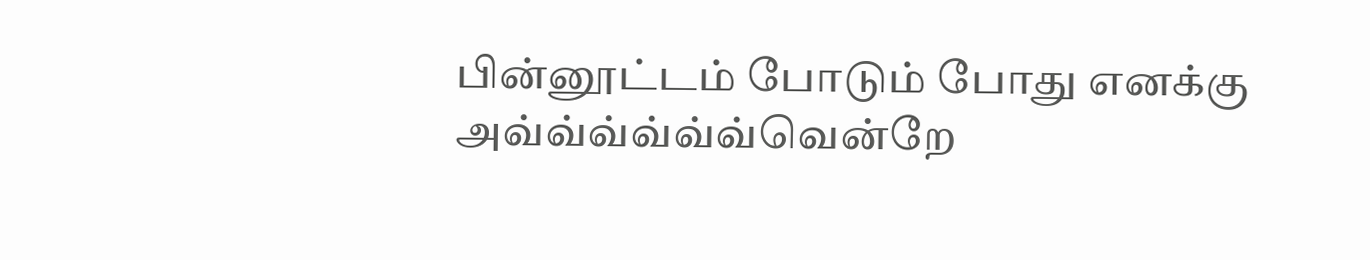பின்னூட்டம் போடும் போது எனக்கு அவ்வ்வ்வ்வ்வ்வென்றே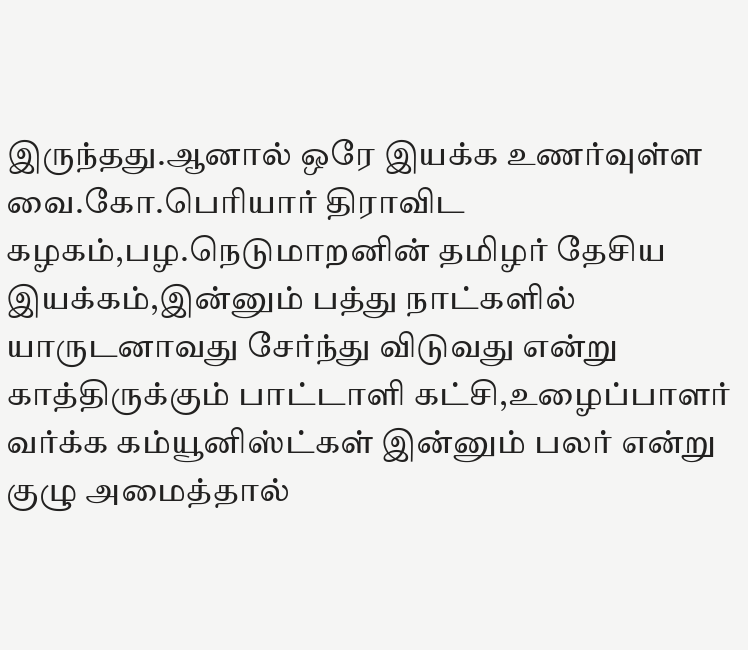இருந்தது.ஆனால் ஒரே இயக்க உணர்வுள்ள வை.கோ.பெரியார் திராவிட கழகம்,பழ.நெடுமாறனின் தமிழர் தேசிய இயக்கம்,இன்னும் பத்து நாட்களில் யாருடனாவது சேர்ந்து விடுவது என்று காத்திருக்கும் பாட்டாளி கட்சி,உழைப்பாளர் வர்க்க கம்யூனிஸ்ட்கள் இன்னும் பலர் என்று குழு அமைத்தால்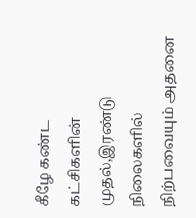கீழே கண்ட கட்சிகளின் முதல்,இரண்டு நிலைகளில் நிற்பவையும் அதனை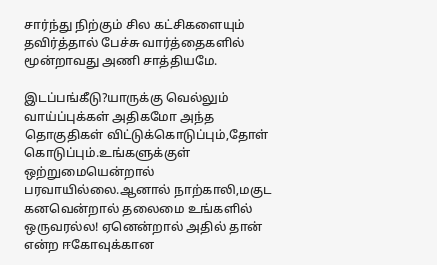சார்ந்து நிற்கும் சில கட்சிகளையும் தவிர்த்தால் பேச்சு வார்த்தைகளில் மூன்றாவது அணி சாத்தியமே.

இடப்பங்கீடு?யாருக்கு வெல்லும் வாய்ப்புக்கள் அதிகமோ அந்த தொகுதிகள் விட்டுக்கொடுப்பும்,தோள் கொடுப்பும்.உங்களுக்குள் ஒற்றுமையென்றால் பரவாயில்லை.ஆனால் நாற்காலி,மகுட கனவென்றால் தலைமை உங்களில் ஒருவரல்ல! ஏனென்றால் அதில் தான் என்ற ஈகோவுக்கான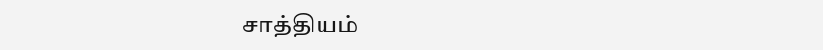சாத்தியம்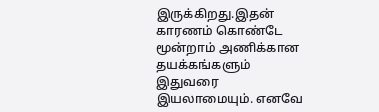இருக்கிறது.இதன் காரணம் கொண்டே மூன்றாம் அணிக்கான தயக்கங்களும் இதுவரை இயலாமையும். எனவே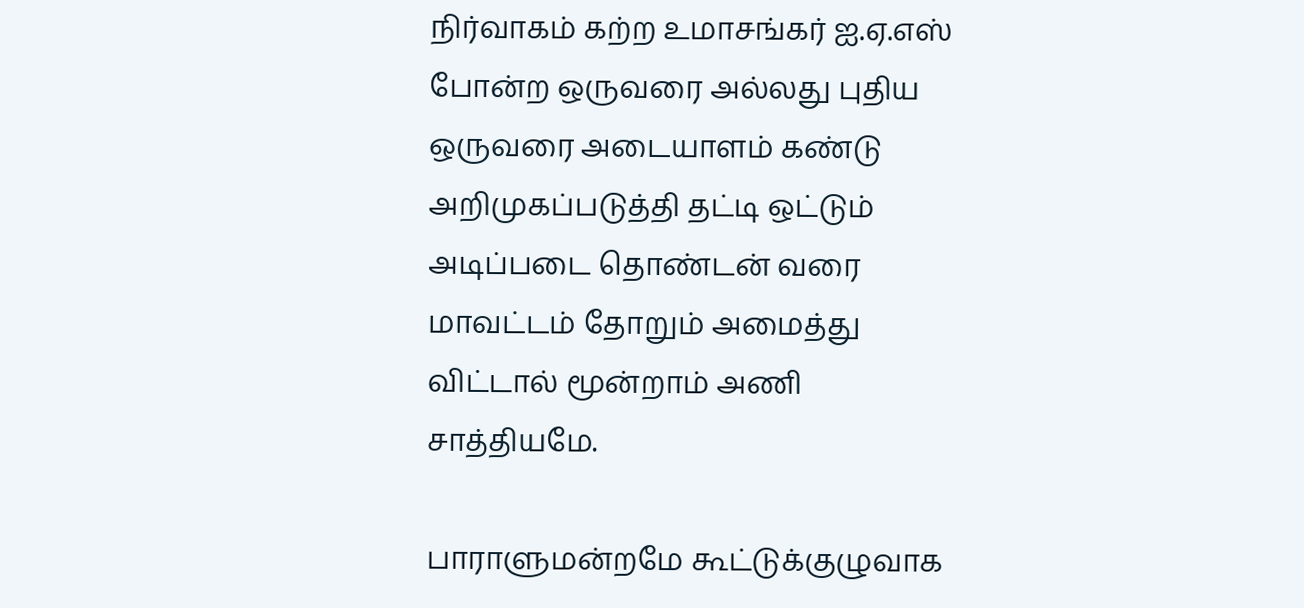நிர்வாகம் கற்ற உமாசங்கர் ஐ.ஏ.எஸ் போன்ற ஒருவரை அல்லது புதிய ஒருவரை அடையாளம் கண்டு அறிமுகப்படுத்தி தட்டி ஒட்டும் அடிப்படை தொண்டன் வரை மாவட்டம் தோறும் அமைத்து விட்டால் மூன்றாம் அணி சாத்தியமே.

பாராளுமன்றமே கூட்டுக்குழுவாக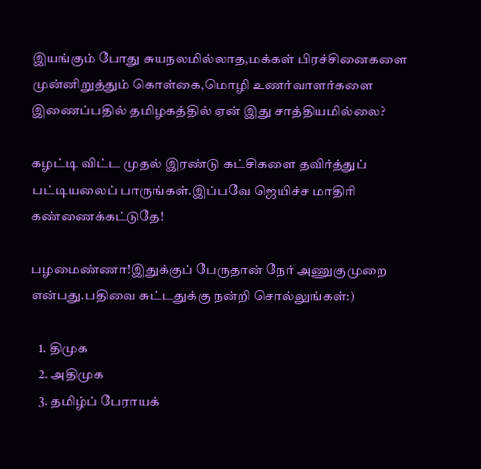இயங்கும் போது சுயநலமில்லாத,மக்கள் பிரச்சினைகளை முன்னிறுத்தும் கொள்கை,மொழி உணர்வாளர்களை இணைப்பதில் தமிழகத்தில் ஏன் இது சாத்தியமில்லை?

கழட்டி விட்ட முதல் இரண்டு கட்சிகளை தவிர்த்துப் பட்டியலைப் பாருங்கள்.இப்பவே ஜெயிச்ச மாதிரி கண்ணைக்கட்டுதே!

பழமைண்ணா!இதுக்குப் பேருதான் நேர் அணுகுமுறை என்பது.பதிவை சுட்டதுக்கு நன்றி சொல்லுங்கள்:)

   1. திமுக
   2. அதிமுக
   3. தமிழ்ப் பேராயக்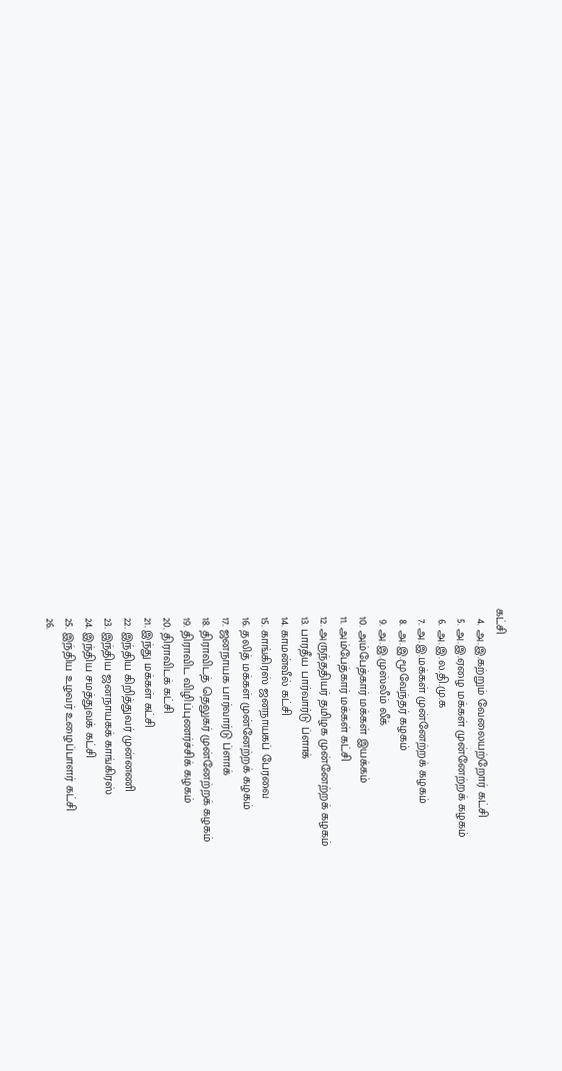கட்சி
   4. அ.இ.கற்றும் வேலையற்றோர் கட்சி
   5. அ.இ.ஏழை மக்கள் முன்னேற்றக் கழகம்
   6. அ.இ.ல.தி.மு.க
   7. அ.இ.மக்கள் முன்னேற்றக் கழகம்
   8. அ.இ.மூவேந்தர் கழகம்
   9. அ.இ.முஸ்லீம் லீக்
  10. அம்பேத்கார் மக்கள் இயக்கம்
  11. அம்பேத்கார் மக்கள் கட்சி
  12. அருந்ததியர் தமிழக முன்னேற்றக் கழகம்
  13. பாரதீய பார்வார்டு ப்ளாக்
  14. காமன்வீல் கட்சி
  15. காங்கிரஸ் ஜனநாயகப் பேரவை
  16. தலித் மக்கள் முன்னேற்றக் கழகம்
  17. ஜனநாயக பார்வார்டு ப்ளாக்
  18. திராவிடத் தெலுகர் முன்னேற்றக் கழகம்
  19. திராவிட விழிப்புணர்ச்சிக் கழகம்
  20. திராவிடக் கட்சி
  21. இந்து மக்கள் கட்சி
  22. இந்திய கிறித்துவர் முன்னணி
  23. இந்திய ஜனநாயகக் காங்கிரஸ்
  24. இந்திய சமத்துவக் கட்சி
  25. இந்திய உழவர் உழைப்பாளர் கட்சி
  26.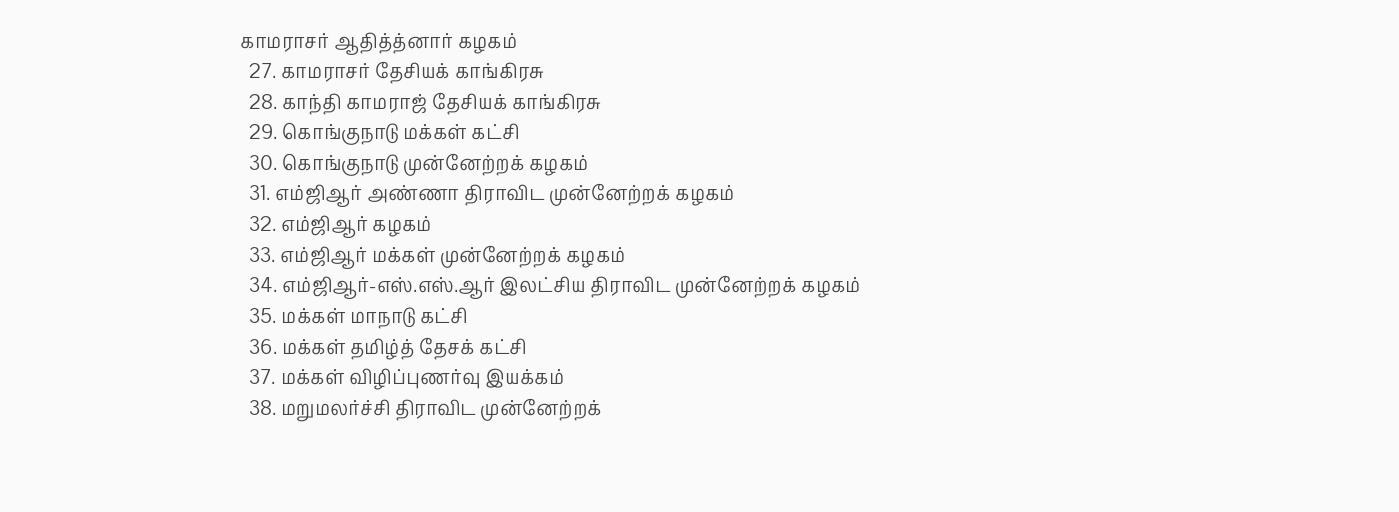காமராசர் ஆதித்த்னார் கழகம்
  27. காமராசர் தேசியக் காங்கிரசு
  28. காந்தி காமராஜ் தேசியக் காங்கிரசு
  29. கொங்குநாடு மக்கள் கட்சி
  30. கொங்குநாடு முன்னேற்றக் கழகம்
  31. எம்ஜிஆர் அண்ணா திராவிட முன்னேற்றக் கழகம்
  32. எம்ஜிஆர் கழகம்
  33. எம்ஜிஆர் மக்கள் முன்னேற்றக் கழகம்
  34. எம்ஜிஆர்-எஸ்.எஸ்.ஆர் இலட்சிய திராவிட முன்னேற்றக் கழகம்
  35. மக்கள் மாநாடு கட்சி
  36. மக்கள் தமிழ்த் தேசக் கட்சி
  37. மக்கள் விழிப்புணர்வு இயக்கம்
  38. மறுமலர்ச்சி திராவிட முன்னேற்றக்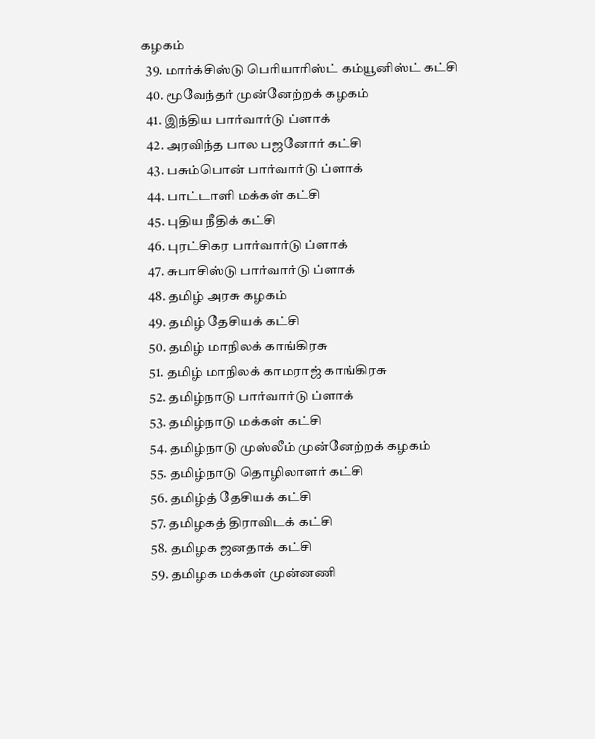கழகம்
  39. மார்க்சிஸ்டு பெரியாரிஸ்ட் கம்யூனிஸ்ட் கட்சி
  40. மூவேந்தர் முன்னேற்றக் கழகம்
  41. இந்திய பார்வார்டு ப்ளாக்
  42. அரவிந்த பால பஜனோர் கட்சி
  43. பசும்பொன் பார்வார்டு ப்ளாக்
  44. பாட்டாளி மக்கள் கட்சி
  45. புதிய நீதிக் கட்சி
  46. புரட்சிகர பார்வார்டு ப்ளாக்
  47. சுபாசிஸ்டு பார்வார்டு ப்ளாக்
  48. தமிழ் அரசு கழகம்
  49. தமிழ் தேசியக் கட்சி
  50. தமிழ் மாநிலக் காங்கிரசு
  51. தமிழ் மாநிலக் காமராஜ் காங்கிரசு
  52. தமிழ்நாடு பார்வார்டு ப்ளாக்
  53. தமிழ்நாடு மக்கள் கட்சி
  54. தமிழ்நாடு முஸ்லீம் முன்னேற்றக் கழகம்
  55. தமிழ்நாடு தொழிலாளர் கட்சி
  56. தமிழ்த் தேசியக் கட்சி
  57. தமிழகத் திராவிடக் கட்சி
  58. தமிழக ஜனதாக் கட்சி
  59. தமிழக மக்கள் முன்னணி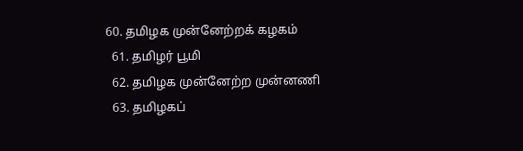60. தமிழக முன்னேற்றக் கழகம்
  61. தமிழர் பூமி
  62. தமிழக முன்னேற்ற முன்னணி
  63. தமிழகப்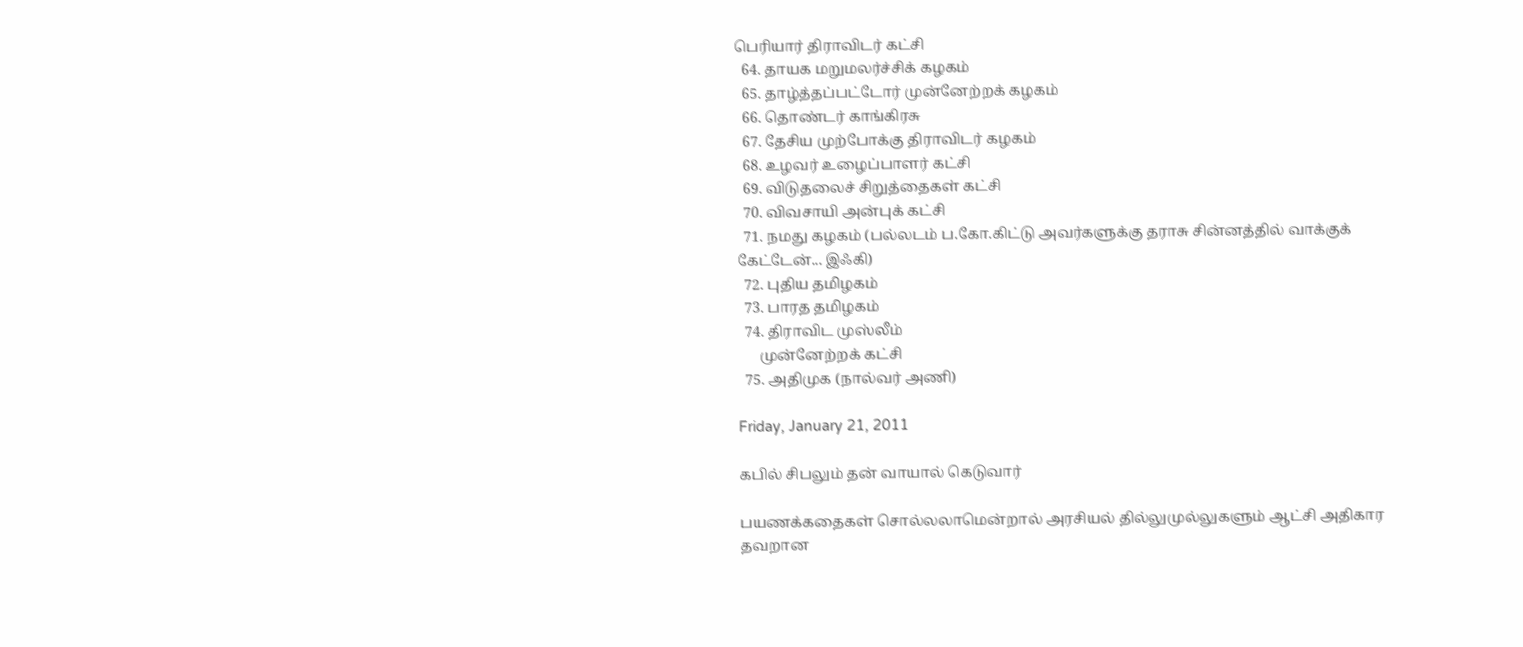பெரியார் திராவிடர் கட்சி
  64. தாயக மறுமலர்ச்சிக் கழகம்
  65. தாழ்த்தப்பட்டோர் முன்னேற்றக் கழகம்
  66. தொண்டர் காங்கிரசு
  67. தேசிய முற்போக்கு திராவிடர் கழகம்
  68. உழவர் உழைப்பாளர் கட்சி
  69. விடுதலைச் சிறுத்தைகள் கட்சி
  70. விவசாயி அன்புக் கட்சி
  71. நமது கழகம் (பல்லடம் ப.கோ.கிட்டு அவர்களுக்கு தராசு சின்னத்தில் வாக்குக் கேட்டேன்... இஃகி)
  72. புதிய தமிழகம்
  73. பாரத தமிழகம்
  74. திராவிட முஸ்லீம்
      முன்னேற்றக் கட்சி
  75. அதிமுக (நால்வர் அணி)

Friday, January 21, 2011

கபில் சிபலும் தன் வாயால் கெடுவார்

பயணக்கதைகள் சொல்லலாமென்றால் அரசியல் தில்லுமுல்லுகளும் ஆட்சி அதிகார தவறான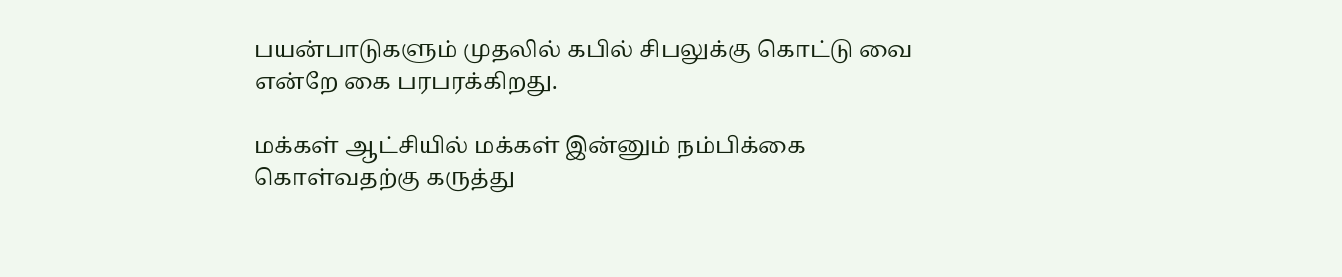பயன்பாடுகளும் முதலில் கபில் சிபலுக்கு கொட்டு வை என்றே கை பரபரக்கிறது.

மக்கள் ஆட்சியில் மக்கள் இன்னும் நம்பிக்கை கொள்வதற்கு கருத்து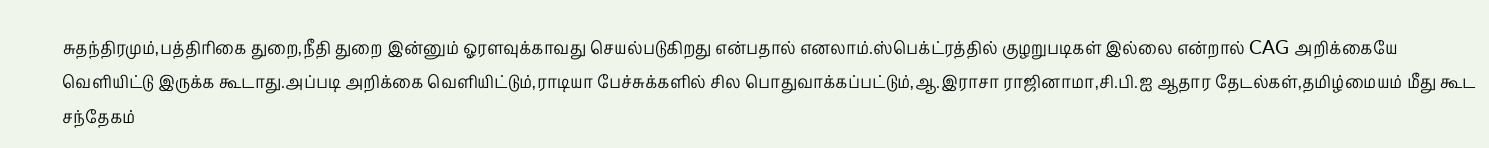சுதந்திரமும்,பத்திரிகை துறை,நீதி துறை இன்னும் ஓரளவுக்காவது செயல்படுகிறது என்பதால் எனலாம்.ஸ்பெக்ட்ரத்தில் குழறுபடிகள் இல்லை என்றால் CAG அறிக்கையே வெளியிட்டு இருக்க கூடாது.அப்படி அறிக்கை வெளியிட்டும்,ராடியா பேச்சுக்களில் சில பொதுவாக்கப்பட்டும்,ஆ.இராசா ராஜினாமா,சி.பி.ஐ ஆதார தேடல்கள்,தமிழ்மையம் மீது கூட சந்தேகம்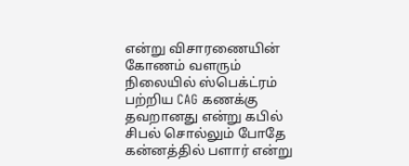என்று விசாரணையின் கோணம் வளரும் நிலையில் ஸ்பெக்ட்ரம் பற்றிய CAG கணக்கு தவறானது என்று கபில் சிபல் சொல்லும் போதே கன்னத்தில் பளார் என்று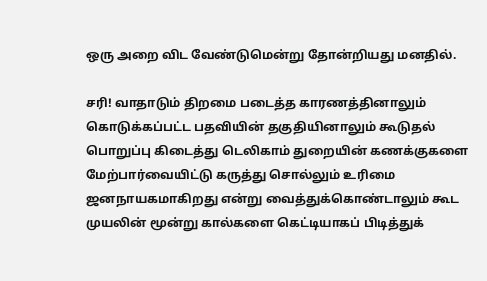ஒரு அறை விட வேண்டுமென்று தோன்றியது மனதில்.

சரி! வாதாடும் திறமை படைத்த காரணத்தினாலும் கொடுக்கப்பட்ட பதவியின் தகுதியினாலும் கூடுதல் பொறுப்பு கிடைத்து டெலிகாம் துறையின் கணக்குகளை மேற்பார்வையிட்டு கருத்து சொல்லும் உரிமை ஜனநாயகமாகிறது என்று வைத்துக்கொண்டாலும் கூட முயலின் மூன்று கால்களை கெட்டியாகப் பிடித்துக்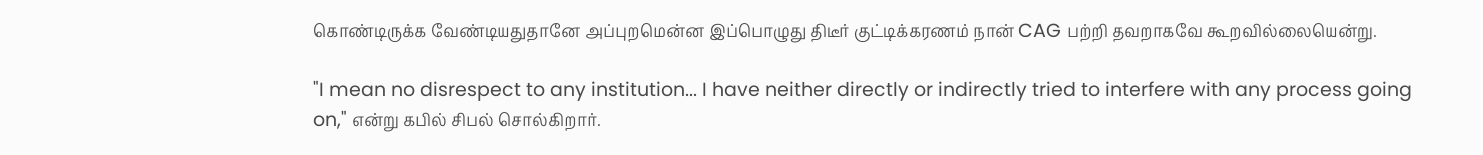கொண்டிருக்க வேண்டியதுதானே அப்புறமென்ன இப்பொழுது திடீர் குட்டிக்கரணம் நான் CAG பற்றி தவறாகவே கூறவில்லையென்று.

"I mean no disrespect to any institution... I have neither directly or indirectly tried to interfere with any process going on," என்று கபில் சிபல் சொல்கிறார்.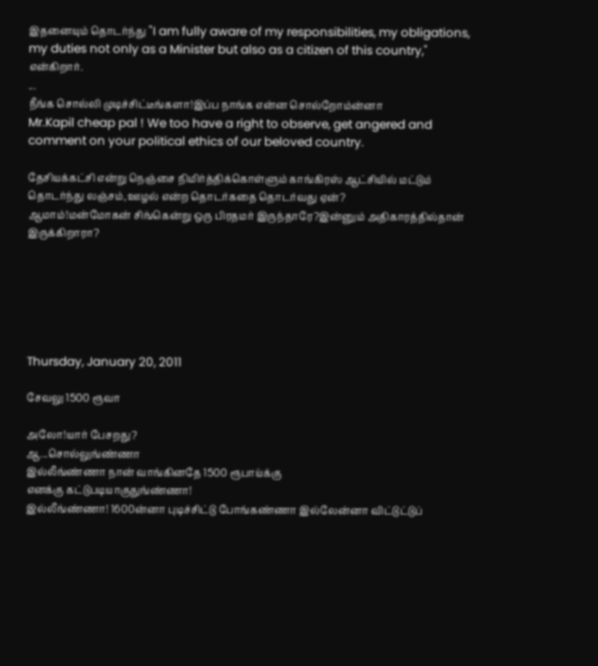இதனையும் தொடர்ந்து "I am fully aware of my responsibilities, my obligations, my duties not only as a Minister but also as a citizen of this country," என்கிறார்.
...
நீங்க சொல்லி முடிச்சிட்டீங்களா!இப்ப நாங்க என்ன சொல்றோம்ன்னா
Mr.Kapil cheap pal ! We too have a right to observe, get angered and comment on your political ethics of our beloved country.

தேசியக்கட்சி என்று நெஞ்சை நிமிர்த்திக்கொள்ளும் காங்கிரஸ் ஆட்சியில் மட்டும் தொடர்ந்து லஞ்சம்,ஊழல் என்ற தொடர்கதை தொடர்வது ஏன்?
ஆமாம்!மன்மோகன் சிங்கென்று ஒரு பிரதமர் இருந்தாரே?இன்னும் அதிகாரத்தில்தான் இருக்கிறாரா?






Thursday, January 20, 2011

சேவலு 1500 ரூவா

அலோ!யார் பேசறது?
ஆ...சொல்லுங்ண்ணா
இல்லீங்ண்ணா நான் வாங்கினதே 1500 ரூபாய்க்கு
எனக்கு கட்டுபடியாகுதுங்ண்ணா!
இல்லீங்ண்ணா! 1600ன்னா புடிச்சிட்டு போங்கண்ணா இல்லேன்னா விட்டுட்டுப்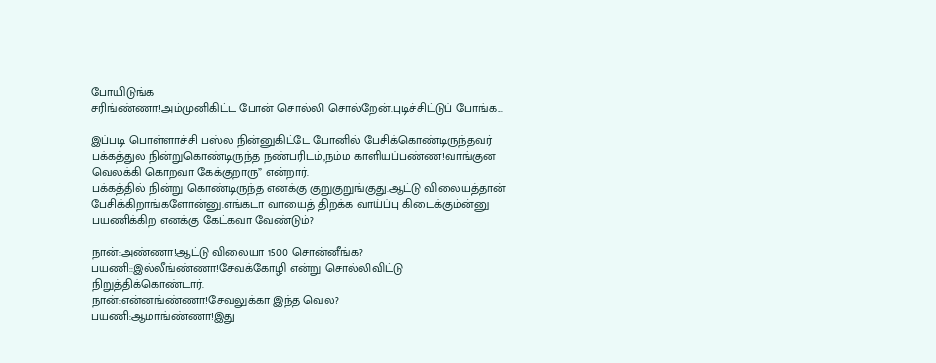போயிடுங்க
சரிங்ண்ணா!அம்முனிகிட்ட போன் சொல்லி சொல்றேன்.புடிச்சிட்டுப் போங்க...

இப்படி பொள்ளாச்சி பஸ்ல நின்னுகிட்டே போனில் பேசிக்கொண்டிருந்தவர் பக்கத்துல நின்றுகொண்டிருந்த நண்பரிடம்,நம்ம காளியப்பண்ண!வாங்குன வெலக்கி கொறவா கேக்குறாரு” என்றார்.
பக்கத்தில் நின்று கொண்டிருந்த எனக்கு குறுகுறுங்குது.ஆட்டு விலையத்தான் பேசிக்கிறாங்களோன்னு.எங்கடா வாயைத் திறக்க வாய்ப்பு கிடைக்கும்ன்னு பயணிக்கிற எனக்கு கேட்கவா வேண்டும்?

நான்:அண்ணா!ஆட்டு விலையா 1500 சொன்னீங்க?
பயணி::இல்லீங்ண்ணா!சேவக்கோழி என்று சொல்லிவிட்டு நிறுத்திக்கொண்டார்.
நான்:என்னங்ண்ணா!சேவலுக்கா இந்த வெல?
பயணி:ஆமாங்ண்ணா!இது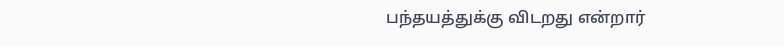பந்தயத்துக்கு விடறது என்றார்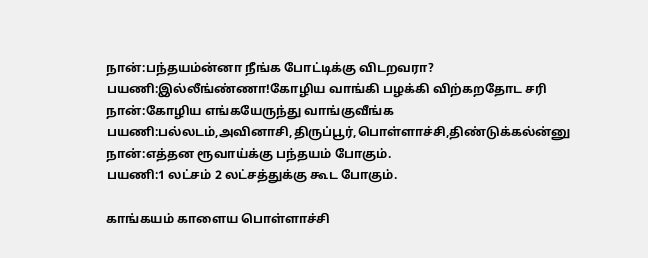நான்:பந்தயம்ன்னா நீங்க போட்டிக்கு விடறவரா?
பயணி:இல்லீங்ண்ணா!கோழிய வாங்கி பழக்கி விற்கறதோட சரி
நான்:கோழிய எங்கயேருந்து வாங்குவீங்க
பயணி:பல்லடம்,அவினாசி,திருப்பூர்,பொள்ளாச்சி,திண்டுக்கல்ன்னு
நான்:எத்தன ரூவாய்க்கு பந்தயம் போகும்.
பயணி:1 லட்சம் 2 லட்சத்துக்கு கூட போகும்.

காங்கயம் காளைய பொள்ளாச்சி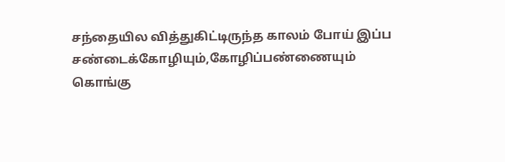சந்தையில வித்துகிட்டிருந்த காலம் போய் இப்ப சண்டைக்கோழியும்,கோழிப்பண்ணையும் கொங்கு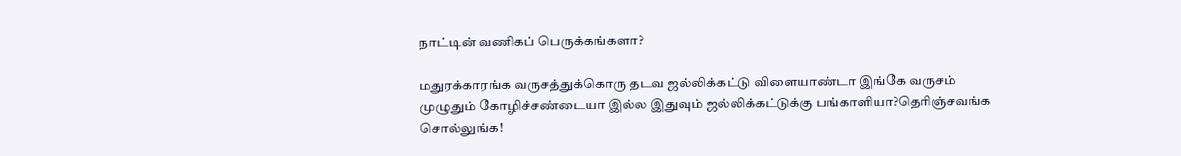நாட்டின் வணிகப் பெருக்கங்களா?

மதுரக்காரங்க வருசத்துக்கொரு தடவ ஜல்லிக்கட்டு விளையாண்டா இங்கே வருசம் முழுதும் கோழிச்சண்டையா இல்ல இதுவும் ஜல்லிக்கட்டுக்கு பங்காளியா?தெரிஞ்சவங்க சொல்லுங்க!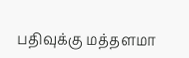பதிவுக்கு மத்தளமா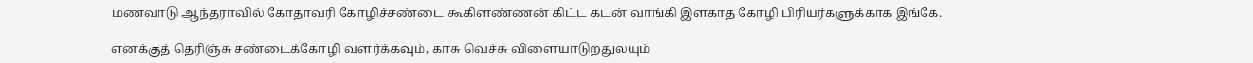மணவாடு ஆந்தராவில் கோதாவரி கோழிச்சண்டை கூகிளண்ணன் கிட்ட கடன் வாங்கி இளகாத கோழி பிரியர்களுக்காக இங்கே.

எனக்குத் தெரிஞ்சு சண்டைக்கோழி வளர்க்கவும், காசு வெச்சு விளையாடுறதுலயும்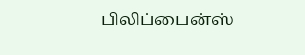பிலிப்பைன்ஸ்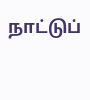நாட்டுப்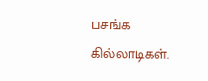பசங்க கில்லாடிகள்.